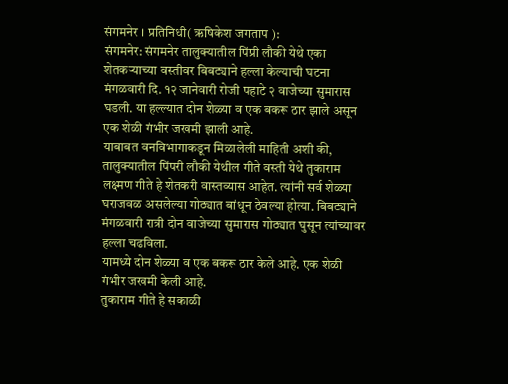संगमनेर । प्रतिनिधी( ऋषिकेश जगताप ):
संगमनेर: संगमनेर तालुक्यातील पिंप्री लौकी येथे एका शेतकऱ्याच्या वस्तीवर बिबट्याने हल्ला केल्याची घटना मंगळवारी दि. १२ जानेवारी रोजी पहाटे २ वाजेच्या सुमारास घडली. या हल्ल्यात दोन शेळ्या व एक बकरू ठार झाले असून एक शेळी गंभीर जखमी झाली आहे.
याबाबत वनविभागाकडून मिळालेली माहिती अशी की, तालुक्यातील पिंपरी लौकी येथील गीते वस्ती येथे तुकाराम लक्ष्मण गीते हे शेतकरी वास्तव्यास आहेत. त्यांनी सर्व शेळ्या घराजवळ असलेल्या गोठ्यात बांधून ठेवल्या होत्या. बिबट्याने मंगळवारी रात्री दोन वाजेच्या सुमारास गोठ्यात घुसून त्यांच्यावर हल्ला चढविला.
यामध्ये दोन शेळ्या व एक बकरू ठार केले आहे. एक शेळी गंभीर जखमी केली आहे.
तुकाराम गीते हे सकाळी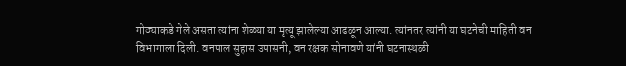गोठ्याकडे गेले असता त्यांना शेळ्या या मृत्यू झालेल्या आढळून आल्या. त्यांनतर त्यांनी या घटनेची माहिती वन विभागाला दिली. वनपाल सुहास उपासनी, वन रक्षक सोनावणे यांनी घटनास्थळी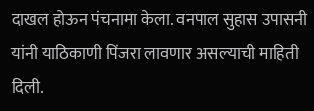दाखल होऊन पंचनामा केला. वनपाल सुहास उपासनी यांनी याठिकाणी पिंजरा लावणार असल्याची माहिती दिली.